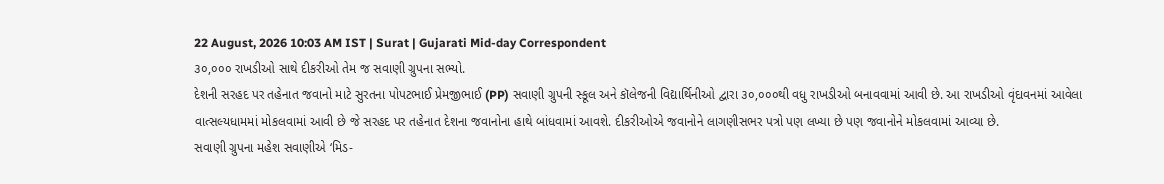22 August, 2026 10:03 AM IST | Surat | Gujarati Mid-day Correspondent
૩૦,૦૦૦ રાખડીઓ સાથે દીકરીઓ તેમ જ સવાણી ગ્રુપના સભ્યો.
દેશની સરહદ પર તહેનાત જવાનો માટે સુરતના પોપટભાઈ પ્રેમજીભાઈ (PP) સવાણી ગ્રુપની સ્કૂલ અને કૉલેજની વિદ્યાર્થિનીઓ દ્વારા ૩૦,૦૦૦થી વધુ રાખડીઓ બનાવવામાં આવી છે. આ રાખડીઓ વૃંદાવનમાં આવેલા વાત્સલ્યધામમાં મોકલવામાં આવી છે જે સરહદ પર તહેનાત દેશના જવાનોના હાથે બાંધવામાં આવશે. દીકરીઓએ જવાનોને લાગણીસભર પત્રો પણ લખ્યા છે પણ જવાનોને મોકલવામાં આવ્યા છે.
સવાણી ગ્રુપના મહેશ સવાણીએ ‘મિડ-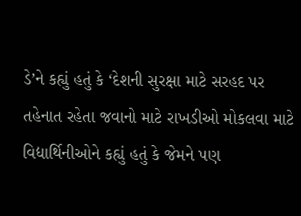ડે’ને કહ્યું હતું કે ‘દેશની સુરક્ષા માટે સરહદ પર તહેનાત રહેતા જવાનો માટે રાખડીઓ મોકલવા માટે વિદ્યાર્થિનીઓને કહ્યું હતું કે જેમને પણ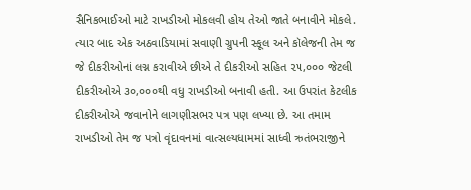સૈનિકભાઈઓ માટે રાખડીઓ મોકલવી હોય તેઓ જાતે બનાવીને મોકલે. ત્યાર બાદ એક અઠવાડિયામાં સવાણી ગ્રુપની સ્કૂલ અને કૉલેજની તેમ જ જે દીકરીઓનાં લગ્ન કરાવીએ છીએ તે દીકરીઓ સહિત ૨૫,૦૦૦ જેટલી દીકરીઓએ ૩૦,૦૦૦થી વધુ રાખડીઓ બનાવી હતી. આ ઉપરાંત કેટલીક દીકરીઓએ જવાનોને લાગણીસભર પત્ર પણ લખ્યા છે. આ તમામ રાખડીઓ તેમ જ પત્રો વૃંદાવનમાં વાત્સલ્યધામમાં સાધ્વી ઋતંભરાજીને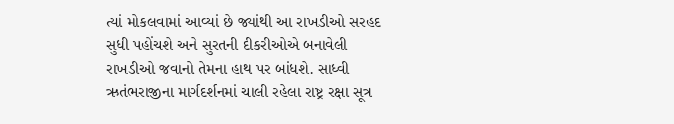ત્યાં મોકલવામાં આવ્યાં છે જ્યાંથી આ રાખડીઓ સરહદ સુધી પહોંચશે અને સુરતની દીકરીઓએ બનાવેલી રાખડીઓ જવાનો તેમના હાથ પર બાંધશે. સાધ્વી ઋતંભરાજીના માર્ગદર્શનમાં ચાલી રહેલા રાષ્ટ્ર રક્ષા સૂત્ર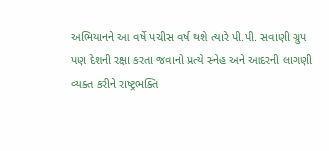અભિયાનને આ વર્ષે પચીસ વર્ષ થશે ત્યારે પી.પી. સવાણી ગ્રુપ પણ દેશની રક્ષા કરતા જવાનો પ્રત્યે સ્નેહ અને આદરની લાગણી વ્યક્ત કરીને રાષ્ટ્રભક્તિ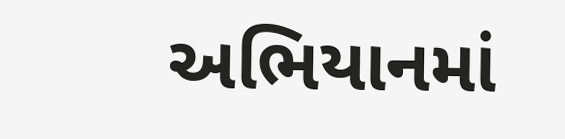અભિયાનમાં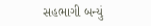સહભાગી બન્યું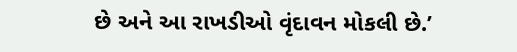છે અને આ રાખડીઓ વૃંદાવન મોકલી છે.’